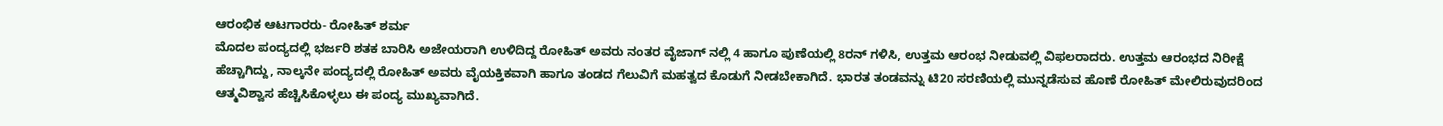ಆರಂಭಿಕ ಆಟಗಾರರು- ರೋಹಿತ್ ಶರ್ಮ
ಮೊದಲ ಪಂದ್ಯದಲ್ಲಿ ಭರ್ಜರಿ ಶತಕ ಬಾರಿಸಿ ಅಜೇಯರಾಗಿ ಉಳಿದಿದ್ದ ರೋಹಿತ್ ಅವರು ನಂತರ ವೈಜಾಗ್ ನಲ್ಲಿ 4 ಹಾಗೂ ಪುಣೆಯಲ್ಲಿ 8ರನ್ ಗಳಿಸಿ, ಉತ್ತಮ ಆರಂಭ ನೀಡುವಲ್ಲಿ ವಿಫಲರಾದರು. ಉತ್ತಮ ಆರಂಭದ ನಿರೀಕ್ಷೆ ಹೆಚ್ಚಾಗಿದ್ದು, ನಾಲ್ಕನೇ ಪಂದ್ಯದಲ್ಲಿ ರೋಹಿತ್ ಅವರು ವೈಯಕ್ತಿಕವಾಗಿ ಹಾಗೂ ತಂಡದ ಗೆಲುವಿಗೆ ಮಹತ್ವದ ಕೊಡುಗೆ ನೀಡಬೇಕಾಗಿದೆ. ಭಾರತ ತಂಡವನ್ನು ಟಿ20 ಸರಣಿಯಲ್ಲಿ ಮುನ್ನಡೆಸುವ ಹೊಣೆ ರೋಹಿತ್ ಮೇಲಿರುವುದರಿಂದ ಆತ್ಮವಿಶ್ವಾಸ ಹೆಚ್ಚಿಸಿಕೊಳ್ಳಲು ಈ ಪಂದ್ಯ ಮುಖ್ಯವಾಗಿದೆ.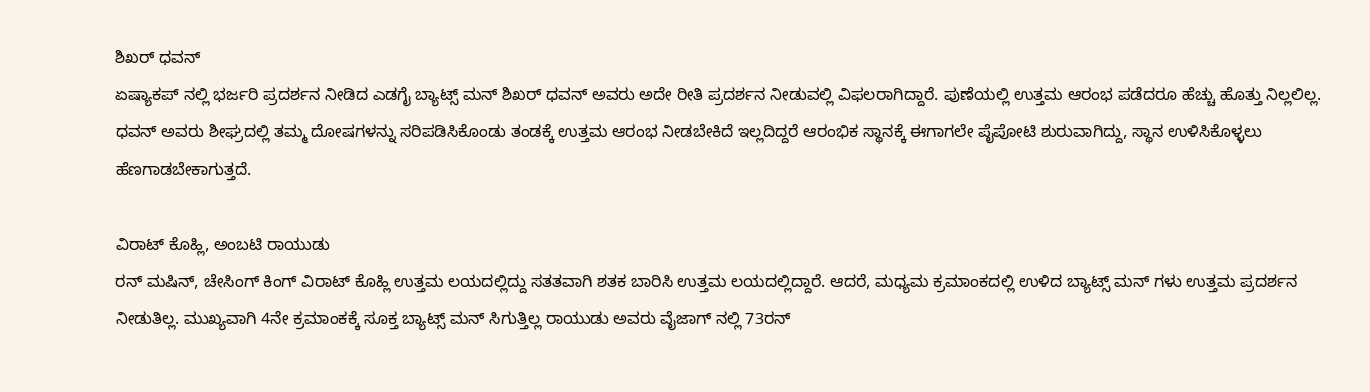ಶಿಖರ್ ಧವನ್
ಏಷ್ಯಾಕಪ್ ನಲ್ಲಿ ಭರ್ಜರಿ ಪ್ರದರ್ಶನ ನೀಡಿದ ಎಡಗೈ ಬ್ಯಾಟ್ಸ್ ಮನ್ ಶಿಖರ್ ಧವನ್ ಅವರು ಅದೇ ರೀತಿ ಪ್ರದರ್ಶನ ನೀಡುವಲ್ಲಿ ವಿಫಲರಾಗಿದ್ದಾರೆ. ಪುಣೆಯಲ್ಲಿ ಉತ್ತಮ ಆರಂಭ ಪಡೆದರೂ ಹೆಚ್ಚು ಹೊತ್ತು ನಿಲ್ಲಲಿಲ್ಲ.
ಧವನ್ ಅವರು ಶೀಘ್ರದಲ್ಲಿ ತಮ್ಮ ದೋಷಗಳನ್ನು ಸರಿಪಡಿಸಿಕೊಂಡು ತಂಡಕ್ಕೆ ಉತ್ತಮ ಆರಂಭ ನೀಡಬೇಕಿದೆ ಇಲ್ಲದಿದ್ದರೆ ಆರಂಭಿಕ ಸ್ಥಾನಕ್ಕೆ ಈಗಾಗಲೇ ಪೈಪೋಟಿ ಶುರುವಾಗಿದ್ದು, ಸ್ಥಾನ ಉಳಿಸಿಕೊಳ್ಳಲು ಹೆಣಗಾಡಬೇಕಾಗುತ್ತದೆ.

ವಿರಾಟ್ ಕೊಹ್ಲಿ, ಅಂಬಟಿ ರಾಯುಡು
ರನ್ ಮಷಿನ್, ಚೇಸಿಂಗ್ ಕಿಂಗ್ ವಿರಾಟ್ ಕೊಹ್ಲಿ ಉತ್ತಮ ಲಯದಲ್ಲಿದ್ದು ಸತತವಾಗಿ ಶತಕ ಬಾರಿಸಿ ಉತ್ತಮ ಲಯದಲ್ಲಿದ್ದಾರೆ. ಆದರೆ, ಮಧ್ಯಮ ಕ್ರಮಾಂಕದಲ್ಲಿ ಉಳಿದ ಬ್ಯಾಟ್ಸ್ ಮನ್ ಗಳು ಉತ್ತಮ ಪ್ರದರ್ಶನ ನೀಡುತಿಲ್ಲ. ಮುಖ್ಯವಾಗಿ 4ನೇ ಕ್ರಮಾಂಕಕ್ಕೆ ಸೂಕ್ತ ಬ್ಯಾಟ್ಸ್ ಮನ್ ಸಿಗುತ್ತಿಲ್ಲ ರಾಯುಡು ಅವರು ವೈಜಾಗ್ ನಲ್ಲಿ 73ರನ್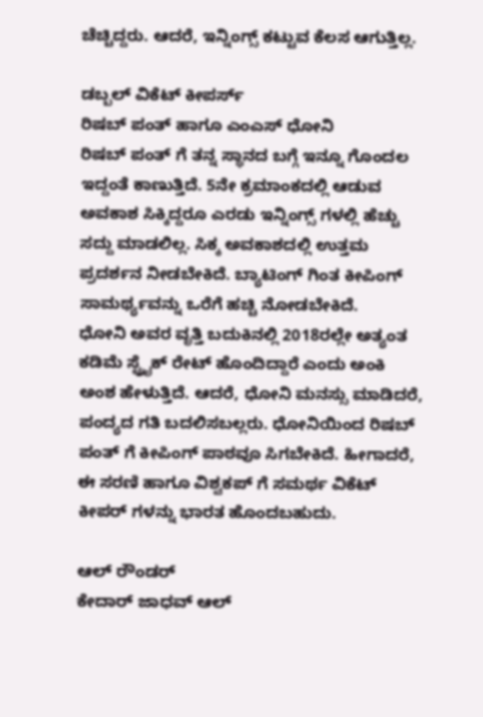ಚೆಚ್ಚಿದ್ದರು. ಆದರೆ, ಇನ್ನಿಂಗ್ಸ್ ಕಟ್ಟುವ ಕೆಲಸ ಆಗುತ್ತಿಲ್ಲ.

ಡಬ್ಬಲ್ ವಿಕೆಟ್ ಕೀಪರ್ಸ್
ರಿಷಬ್ ಪಂತ್ ಹಾಗೂ ಎಂಎಸ್ ಧೋನಿ
ರಿಷಬ್ ಪಂತ್ ಗೆ ತನ್ನ ಸ್ಥಾನದ ಬಗ್ಗೆ ಇನ್ನೂ ಗೊಂದಲ ಇದ್ದಂತೆ ಕಾಣುತ್ತಿದೆ. 5ನೇ ಕ್ರಮಾಂಕದಲ್ಲಿ ಆಡುವ ಅವಕಾಶ ಸಿಕ್ಕಿದ್ದರೂ ಎರಡು ಇನ್ನಿಂಗ್ಸ್ ಗಳಲ್ಲಿ ಹೆಚ್ಚು ಸದ್ದು ಮಾಡಲಿಲ್ಲ. ಸಿಕ್ಕ ಅವಕಾಶದಲ್ಲಿ ಉತ್ತಮ ಪ್ರದರ್ಶನ ನೀಡಬೇಕಿದೆ. ಬ್ಯಾಟಿಂಗ್ ಗಿಂತ ಕೀಪಿಂಗ್ ಸಾಮರ್ಥ್ಯವನ್ನು ಒರೆಗೆ ಹಚ್ಚಿ ನೋಡಬೇಕಿದೆ.
ಧೋನಿ ಅವರ ವೃತ್ತಿ ಬದುಕಿನಲ್ಲಿ 2018ರಲ್ಲೇ ಅತ್ಯಂತ ಕಡಿಮೆ ಸ್ಟ್ರೈಕ್ ರೇಟ್ ಹೊಂದಿದ್ದಾರೆ ಎಂದು ಅಂಕಿ ಅಂಶ ಹೇಳುತ್ತಿದೆ. ಆದರೆ, ಧೋನಿ ಮನಸ್ಸು ಮಾಡಿದರೆ, ಪಂದ್ಯದ ಗತಿ ಬದಲಿಸಬಲ್ಲರು. ಧೋನಿಯಿಂದ ರಿಷಬ್ ಪಂತ್ ಗೆ ಕೀಪಿಂಗ್ ಪಾಠವೂ ಸಿಗಬೇಕಿದೆ. ಹೀಗಾದರೆ, ಈ ಸರಣಿ ಹಾಗೂ ವಿಶ್ವಕಪ್ ಗೆ ಸಮರ್ಥ ವಿಕೆಟ್ ಕೀಪರ್ ಗಳನ್ನು ಭಾರತ ಹೊಂದಬಹುದು.

ಆಲ್ ರೌಂಡರ್
ಕೇದಾರ್ ಜಾಧವ್ ಆಲ್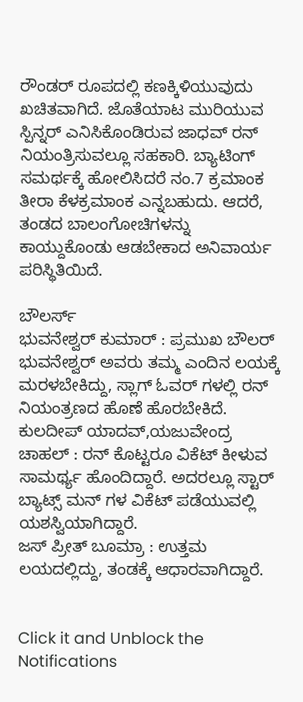ರೌಂಡರ್ ರೂಪದಲ್ಲಿ ಕಣಕ್ಕಿಳಿಯುವುದು ಖಚಿತವಾಗಿದೆ. ಜೊತೆಯಾಟ ಮುರಿಯುವ ಸ್ಪಿನ್ನರ್ ಎನಿಸಿಕೊಂಡಿರುವ ಜಾಧವ್ ರನ್ ನಿಯಂತ್ರಿಸುವಲ್ಲೂ ಸಹಕಾರಿ. ಬ್ಯಾಟಿಂಗ್ ಸಮರ್ಥಕ್ಕೆ ಹೋಲಿಸಿದರೆ ನಂ.7 ಕ್ರಮಾಂಕ ತೀರಾ ಕೆಳಕ್ರಮಾಂಕ ಎನ್ನಬಹುದು. ಆದರೆ, ತಂಡದ ಬಾಲಂಗೋಚಿಗಳನ್ನು ಕಾಯ್ದುಕೊಂಡು ಆಡಬೇಕಾದ ಅನಿವಾರ್ಯ ಪರಿಸ್ಥಿತಿಯಿದೆ.

ಬೌಲರ್ಸ್
ಭುವನೇಶ್ವರ್ ಕುಮಾರ್ : ಪ್ರಮುಖ ಬೌಲರ್ ಭುವನೇಶ್ವರ್ ಅವರು ತಮ್ಮ ಎಂದಿನ ಲಯಕ್ಕೆ ಮರಳಬೇಕಿದ್ದು, ಸ್ಲಾಗ್ ಓವರ್ ಗಳಲ್ಲಿ ರನ್ ನಿಯಂತ್ರಣದ ಹೊಣೆ ಹೊರಬೇಕಿದೆ.
ಕುಲದೀಪ್ ಯಾದವ್,ಯಜುವೇಂದ್ರ ಚಾಹಲ್ : ರನ್ ಕೊಟ್ಟರೂ ವಿಕೆಟ್ ಕೀಳುವ ಸಾಮರ್ಥ್ಯ ಹೊಂದಿದ್ದಾರೆ. ಅದರಲ್ಲೂ ಸ್ಟಾರ್ ಬ್ಯಾಟ್ಸ್ ಮನ್ ಗಳ ವಿಕೆಟ್ ಪಡೆಯುವಲ್ಲಿ ಯಶಸ್ವಿಯಾಗಿದ್ದಾರೆ.
ಜಸ್ ಪ್ರೀತ್ ಬೂಮ್ರಾ : ಉತ್ತಮ ಲಯದಲ್ಲಿದ್ದು, ತಂಡಕ್ಕೆ ಆಧಾರವಾಗಿದ್ದಾರೆ.


Click it and Unblock the Notifications